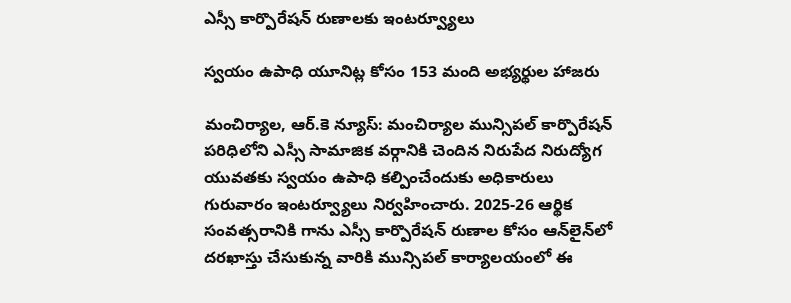ఎస్సీ కార్పొరేషన్ రుణాలకు ఇంటర్వ్యూలు

స్వయం ఉపాధి యూనిట్ల కోసం 153 మంది అభ్యర్థుల హాజరు

మంచిర్యాల, ఆర్.కె న్యూస్: మంచిర్యాల మున్సిపల్ కార్పొరేషన్ పరిధిలోని ఎస్సీ సామాజిక వర్గానికి చెందిన నిరుపేద నిరుద్యోగ యువతకు స్వయం ఉపాధి కల్పించేందుకు అధికారులు గురువారం ఇంటర్వ్యూలు నిర్వహించారు. 2025-26 ఆర్థిక సంవత్సరానికి గాను ఎస్సీ కార్పొరేషన్ రుణాల కోసం ఆన్‌లైన్‌లో దరఖాస్తు చేసుకున్న వారికి మున్సిపల్ కార్యాలయంలో ఈ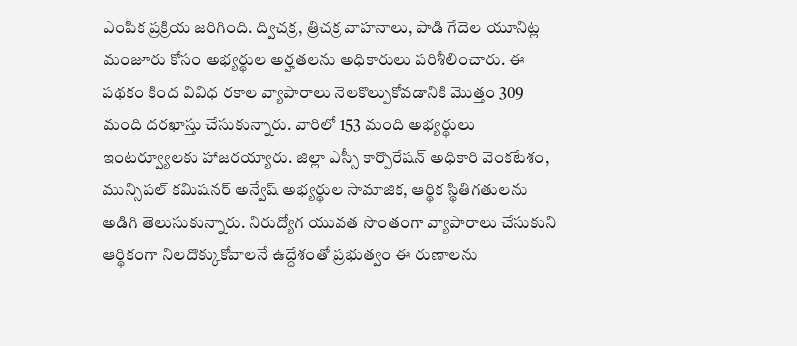ఎంపిక ప్రక్రియ జరిగింది. ద్విచక్ర, త్రిచక్ర వాహనాలు, పాడి గేదెల యూనిట్ల మంజూరు కోసం అభ్యర్థుల అర్హతలను అధికారులు పరిశీలించారు. ఈ పథకం కింద వివిధ రకాల వ్యాపారాలు నెలకొల్పుకోవడానికి మొత్తం 309 మంది దరఖాస్తు చేసుకున్నారు. వారిలో 153 మంది అభ్యర్థులు ఇంటర్వ్యూలకు హాజరయ్యారు. జిల్లా ఎస్సీ కార్పొరేషన్ అధికారి వెంకటేశం, మున్సిపల్ కమిషనర్ అన్వేష్ అభ్యర్థుల సామాజిక, ఆర్థిక స్థితిగతులను అడిగి తెలుసుకున్నారు. నిరుద్యోగ యువత సొంతంగా వ్యాపారాలు చేసుకుని ఆర్థికంగా నిలదొక్కుకోవాలనే ఉద్దేశంతో ప్రభుత్వం ఈ రుణాలను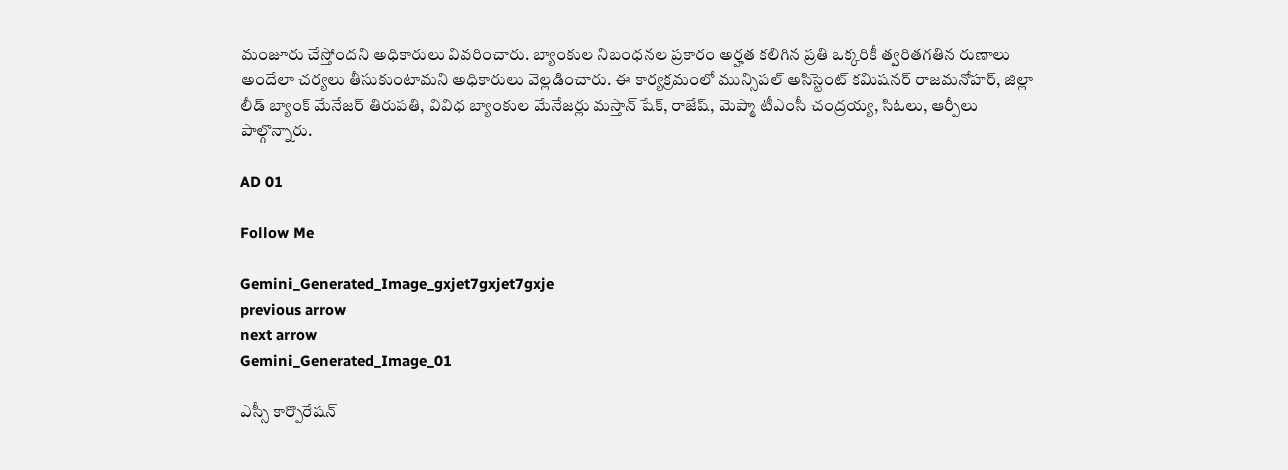మంజూరు చేస్తోందని అధికారులు వివరించారు. బ్యాంకుల నిబంధనల ప్రకారం అర్హత కలిగిన ప్రతి ఒక్కరికీ త్వరితగతిన రుణాలు అందేలా చర్యలు తీసుకుంటామని అధికారులు వెల్లడించారు. ఈ కార్యక్రమంలో మున్సిపల్ అసిస్టెంట్ కమిషనర్ రాజమనోహర్, జిల్లా లీడ్ బ్యాంక్ మేనేజర్ తిరుపతి, వివిధ బ్యాంకుల మేనేజర్లు మస్తాన్ షేక్, రాజేష్, మెప్మా టీఎంసీ చంద్రయ్య, సిఓలు, ఆర్పీలు పాల్గొన్నారు.

AD 01

Follow Me

Gemini_Generated_Image_gxjet7gxjet7gxje
previous arrow
next arrow
Gemini_Generated_Image_01

ఎస్సీ కార్పొరేషన్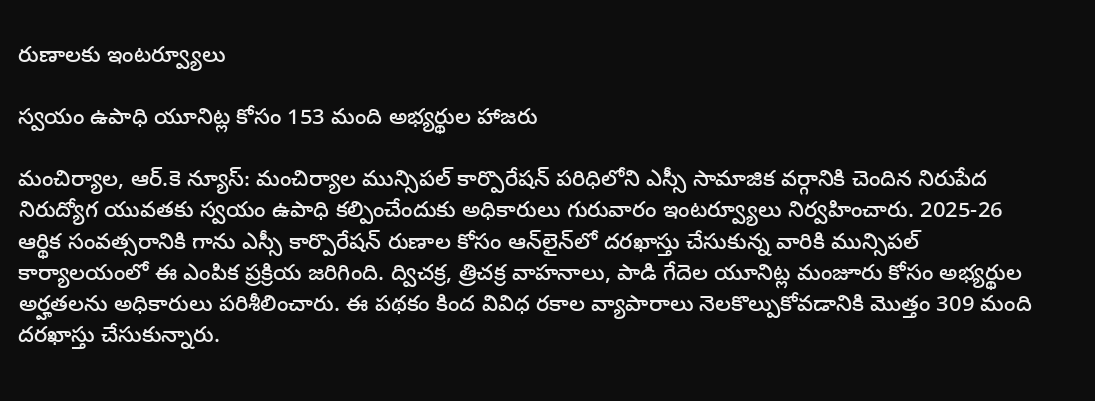రుణాలకు ఇంటర్వ్యూలు

స్వయం ఉపాధి యూనిట్ల కోసం 153 మంది అభ్యర్థుల హాజరు

మంచిర్యాల, ఆర్.కె న్యూస్: మంచిర్యాల మున్సిపల్ కార్పొరేషన్ పరిధిలోని ఎస్సీ సామాజిక వర్గానికి చెందిన నిరుపేద నిరుద్యోగ యువతకు స్వయం ఉపాధి కల్పించేందుకు అధికారులు గురువారం ఇంటర్వ్యూలు నిర్వహించారు. 2025-26 ఆర్థిక సంవత్సరానికి గాను ఎస్సీ కార్పొరేషన్ రుణాల కోసం ఆన్‌లైన్‌లో దరఖాస్తు చేసుకున్న వారికి మున్సిపల్ కార్యాలయంలో ఈ ఎంపిక ప్రక్రియ జరిగింది. ద్విచక్ర, త్రిచక్ర వాహనాలు, పాడి గేదెల యూనిట్ల మంజూరు కోసం అభ్యర్థుల అర్హతలను అధికారులు పరిశీలించారు. ఈ పథకం కింద వివిధ రకాల వ్యాపారాలు నెలకొల్పుకోవడానికి మొత్తం 309 మంది దరఖాస్తు చేసుకున్నారు.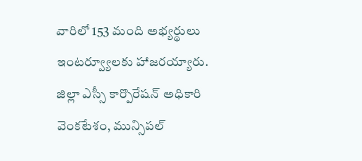వారిలో 153 మంది అభ్యర్థులు ఇంటర్వ్యూలకు హాజరయ్యారు. జిల్లా ఎస్సీ కార్పొరేషన్ అధికారి వెంకటేశం, మున్సిపల్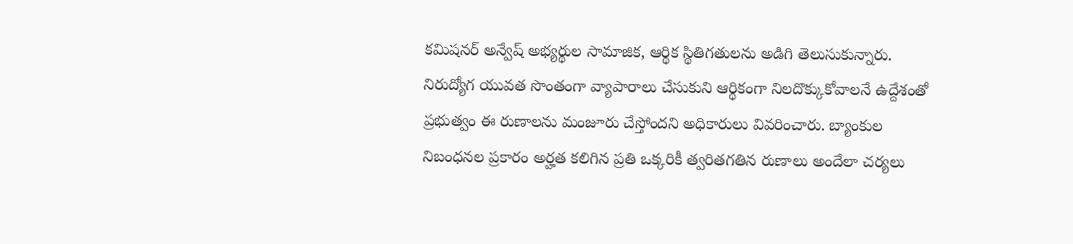కమిషనర్ అన్వేష్ అభ్యర్థుల సామాజిక, ఆర్థిక స్థితిగతులను అడిగి తెలుసుకున్నారు. నిరుద్యోగ యువత సొంతంగా వ్యాపారాలు చేసుకుని ఆర్థికంగా నిలదొక్కుకోవాలనే ఉద్దేశంతో ప్రభుత్వం ఈ రుణాలను మంజూరు చేస్తోందని అధికారులు వివరించారు. బ్యాంకుల నిబంధనల ప్రకారం అర్హత కలిగిన ప్రతి ఒక్కరికీ త్వరితగతిన రుణాలు అందేలా చర్యలు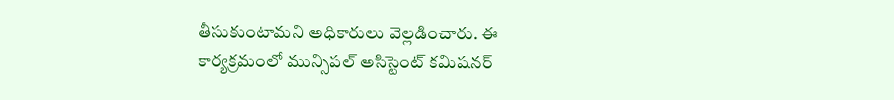తీసుకుంటామని అధికారులు వెల్లడించారు. ఈ కార్యక్రమంలో మున్సిపల్ అసిస్టెంట్ కమిషనర్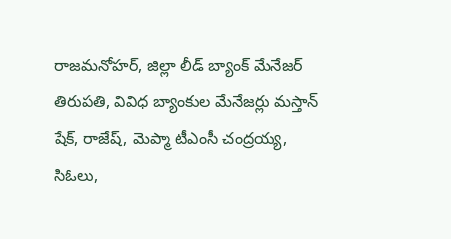రాజమనోహర్, జిల్లా లీడ్ బ్యాంక్ మేనేజర్ తిరుపతి, వివిధ బ్యాంకుల మేనేజర్లు మస్తాన్ షేక్, రాజేష్, మెప్మా టీఎంసీ చంద్రయ్య, సిఓలు,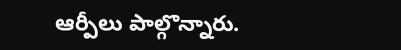ఆర్పీలు పాల్గొన్నారు.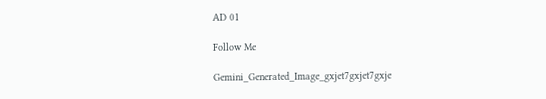AD 01

Follow Me

Gemini_Generated_Image_gxjet7gxjet7gxje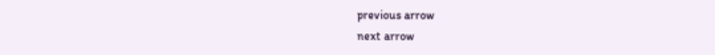previous arrow
next arrow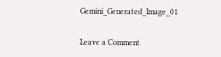Gemini_Generated_Image_01

Leave a Comment